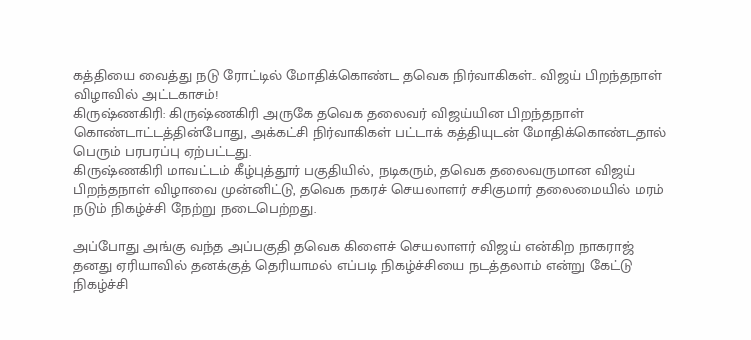கத்தியை வைத்து நடு ரோட்டில் மோதிக்கொண்ட தவெக நிர்வாகிகள்.. விஜய் பிறந்தநாள் விழாவில் அட்டகாசம்!
கிருஷ்ணகிரி: கிருஷ்ணகிரி அருகே தவெக தலைவர் விஜய்யின பிறந்தநாள் கொண்டாட்டத்தின்போது, அக்கட்சி நிர்வாகிகள் பட்டாக் கத்தியுடன் மோதிக்கொண்டதால் பெரும் பரபரப்பு ஏற்பட்டது.
கிருஷ்ணகிரி மாவட்டம் கீழ்புத்தூர் பகுதியில், நடிகரும், தவெக தலைவருமான விஜய் பிறந்தநாள் விழாவை முன்னிட்டு, தவெக நகரச் செயலாளர் சசிகுமார் தலைமையில் மரம் நடும் நிகழ்ச்சி நேற்று நடைபெற்றது.

அப்போது அங்கு வந்த அப்பகுதி தவெக கிளைச் செயலாளர் விஜய் என்கிற நாகராஜ் தனது ஏரியாவில் தனக்குத் தெரியாமல் எப்படி நிகழ்ச்சியை நடத்தலாம் என்று கேட்டு நிகழ்ச்சி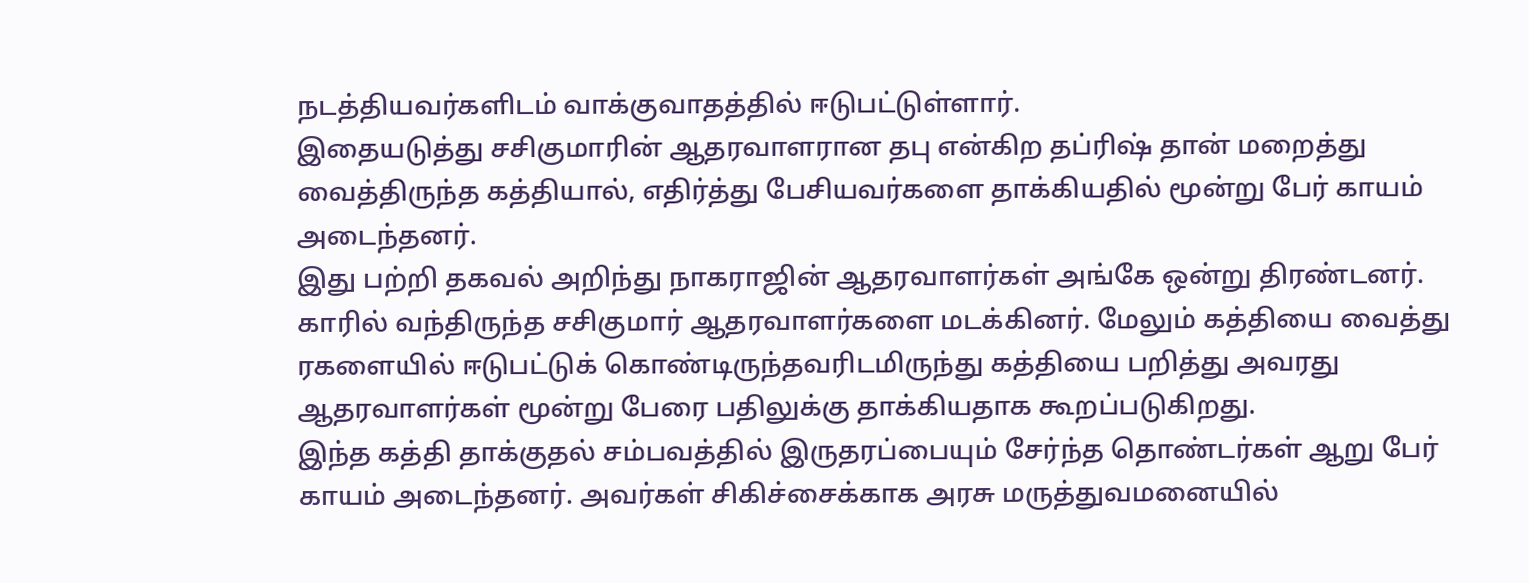நடத்தியவர்களிடம் வாக்குவாதத்தில் ஈடுபட்டுள்ளார்.
இதையடுத்து சசிகுமாரின் ஆதரவாளரான தபு என்கிற தப்ரிஷ் தான் மறைத்து வைத்திருந்த கத்தியால், எதிர்த்து பேசியவர்களை தாக்கியதில் மூன்று பேர் காயம் அடைந்தனர்.
இது பற்றி தகவல் அறிந்து நாகராஜின் ஆதரவாளர்கள் அங்கே ஒன்று திரண்டனர். காரில் வந்திருந்த சசிகுமார் ஆதரவாளர்களை மடக்கினர். மேலும் கத்தியை வைத்து ரகளையில் ஈடுபட்டுக் கொண்டிருந்தவரிடமிருந்து கத்தியை பறித்து அவரது ஆதரவாளர்கள் மூன்று பேரை பதிலுக்கு தாக்கியதாக கூறப்படுகிறது.
இந்த கத்தி தாக்குதல் சம்பவத்தில் இருதரப்பையும் சேர்ந்த தொண்டர்கள் ஆறு பேர் காயம் அடைந்தனர். அவர்கள் சிகிச்சைக்காக அரசு மருத்துவமனையில்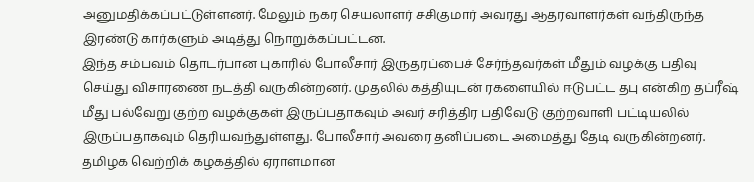அனுமதிக்கப்பட்டுள்ளனர். மேலும் நகர செயலாளர் சசிகுமார் அவரது ஆதரவாளர்கள் வந்திருந்த இரண்டு கார்களும் அடித்து நொறுக்கப்பட்டன.
இந்த சம்பவம் தொடர்பான புகாரில் போலீசார் இருதரப்பைச் சேர்ந்தவர்கள் மீதும் வழக்கு பதிவு செய்து விசாரணை நடத்தி வருகின்றனர். முதலில் கத்தியுடன் ரகளையில் ஈடுபட்ட தபு என்கிற தப்ரீஷ் மீது பல்வேறு குற்ற வழக்குகள் இருப்பதாகவும் அவர் சரித்திர பதிவேடு குற்றவாளி பட்டியலில் இருப்பதாகவும் தெரியவந்துள்ளது. போலீசார் அவரை தனிப்படை அமைத்து தேடி வருகின்றனர்.
தமிழக வெற்றிக் கழகத்தில் ஏராளமான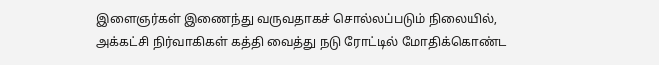இளைஞர்கள் இணைந்து வருவதாகச் சொல்லப்படும் நிலையில், அக்கட்சி நிர்வாகிகள் கத்தி வைத்து நடு ரோட்டில் மோதிக்கொண்ட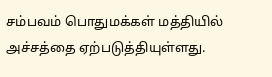சம்பவம் பொதுமக்கள் மத்தியில் அச்சத்தை ஏற்படுத்தியுள்ளது.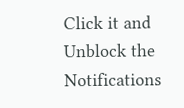Click it and Unblock the Notifications